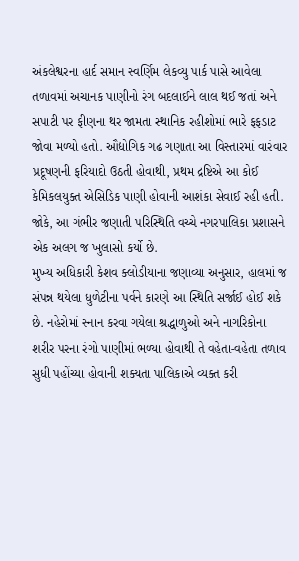અંકલેશ્વરના હાર્દ સમાન સ્વર્ણિમ લેકવ્યુ પાર્ક પાસે આવેલા તળાવમાં અચાનક પાણીનો રંગ બદલાઈને લાલ થઈ જતાં અને સપાટી પર ફીણના થર જામતા સ્થાનિક રહીશોમાં ભારે ફફડાટ જોવા મળ્યો હતો. ઔદ્યોગિક ગઢ ગણાતા આ વિસ્તારમાં વારંવાર પ્રદૂષણની ફરિયાદો ઉઠતી હોવાથી, પ્રથમ દ્રષ્ટિએ આ કોઈ કેમિકલયુક્ત એસિડિક પાણી હોવાની આશંકા સેવાઈ રહી હતી. જોકે, આ ગંભીર જણાતી પરિસ્થિતિ વચ્ચે નગરપાલિકા પ્રશાસને એક અલગ જ ખુલાસો કર્યો છે.
મુખ્ય અધિકારી કેશવ ક્લોડીયાના જણાવ્યા અનુસાર, હાલમાં જ સંપન્ન થયેલા ધુળેટીના પર્વને કારણે આ સ્થિતિ સર્જાઈ હોઈ શકે છે. નહેરોમાં સ્નાન કરવા ગયેલા શ્રદ્ધાળુઓ અને નાગરિકોના શરીર પરના રંગો પાણીમાં ભળ્યા હોવાથી તે વહેતા-વહેતા તળાવ સુધી પહોંચ્યા હોવાની શક્યતા પાલિકાએ વ્યક્ત કરી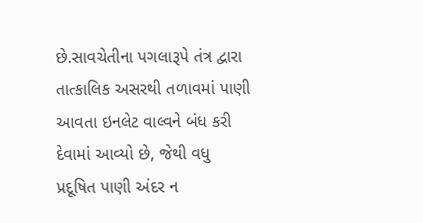છે.સાવચેતીના પગલારૂપે તંત્ર દ્વારા તાત્કાલિક અસરથી તળાવમાં પાણી આવતા ઇનલેટ વાલ્વને બંધ કરી દેવામાં આવ્યો છે, જેથી વધુ પ્રદૂષિત પાણી અંદર ન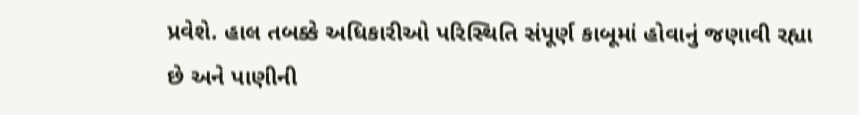પ્રવેશે. હાલ તબક્કે અધિકારીઓ પરિસ્થિતિ સંપૂર્ણ કાબૂમાં હોવાનું જણાવી રહ્યા છે અને પાણીની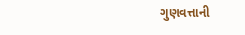ગુણવત્તાની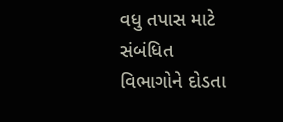વધુ તપાસ માટે સંબંધિત વિભાગોને દોડતા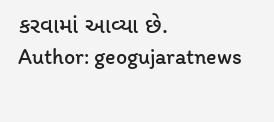કરવામાં આવ્યા છે.
Author: geogujaratnews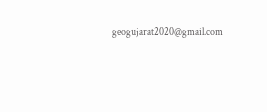geogujarat2020@gmail.com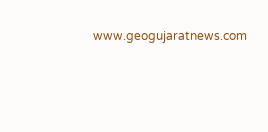www.geogujaratnews.com